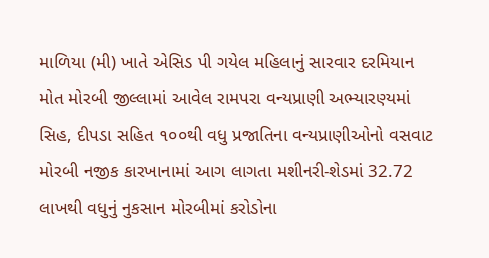માળિયા (મી) ખાતે એસિડ પી ગયેલ મહિલાનું સારવાર દરમિયાન મોત મોરબી જીલ્લામાં આવેલ રામપરા વન્યપ્રાણી અભ્યારણ્યમાં સિહ, દીપડા સહિત ૧૦૦થી વધુ પ્રજાતિના વન્યપ્રાણીઓનો વસવાટ મોરબી નજીક કારખાનામાં આગ લાગતા મશીનરી-શેડમાં 32.72 લાખથી વધુનું નુકસાન મોરબીમાં કરોડોના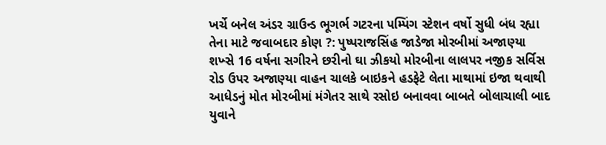ખર્ચે બનેલ અંડર ગ્રાઉન્ડ ભૂગર્ભ ગટરના પમ્પિંગ સ્ટેશન વર્ષો સુધી બંધ રહ્યા તેના માટે જવાબદાર કોણ ?: પુષ્પરાજસિંહ જાડેજા મોરબીમાં અજાણ્યા શખ્સે 16 વર્ષના સગીરને છરીનો ઘા ઝીકયો મોરબીના લાલપર નજીક સર્વિસ રોડ ઉપર અજાણ્યા વાહન ચાલકે બાઇકને હડફેટે લેતા માથામાં ઇજા થવાથી આધેડનું મોત મોરબીમાં મંગેતર સાથે રસોઇ બનાવવા બાબતે બોલાચાલી બાદ યુવાને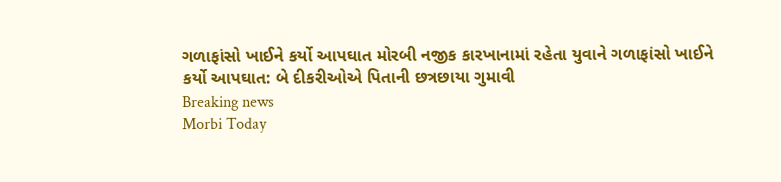ગળાફાંસો ખાઈને કર્યો આપઘાત મોરબી નજીક કારખાનામાં રહેતા યુવાને ગળાફાંસો ખાઈને કર્યો આપઘાત: બે દીકરીઓએ પિતાની છત્રછાયા ગુમાવી
Breaking news
Morbi Today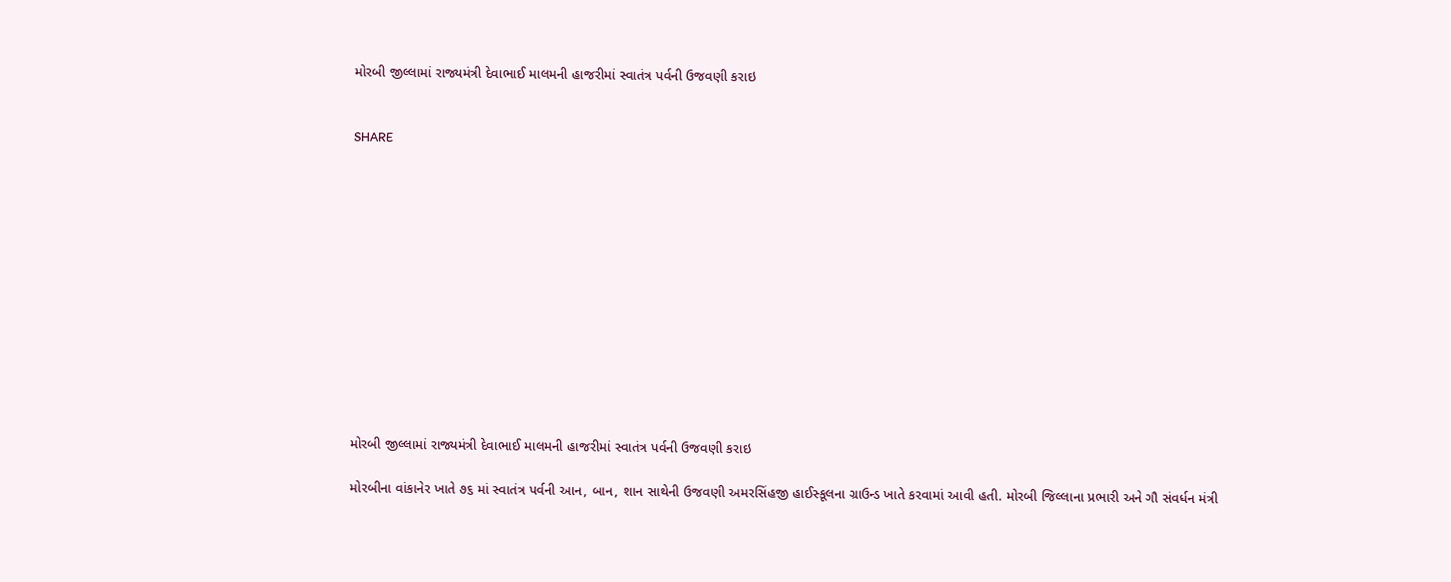મોરબી જીલ્લામાં રાજ્યમંત્રી દેવાભાઈ માલમની હાજરીમાં સ્વાતંત્ર પર્વની ઉજવણી કરાઇ


SHARE













મોરબી જીલ્લામાં રાજ્યમંત્રી દેવાભાઈ માલમની હાજરીમાં સ્વાતંત્ર પર્વની ઉજવણી કરાઇ

મોરબીના વાંકાનેર ખાતે ૭૬ માં સ્વાતંત્ર પર્વની આન, બાન, શાન સાથેની ઉજવણી અમરસિંહજી હાઈસ્કૂલના ગ્રાઉન્ડ ખાતે કરવામાં આવી હતી. મોરબી જિલ્લાના પ્રભારી અને ગૌ સંવર્ધન મંત્રી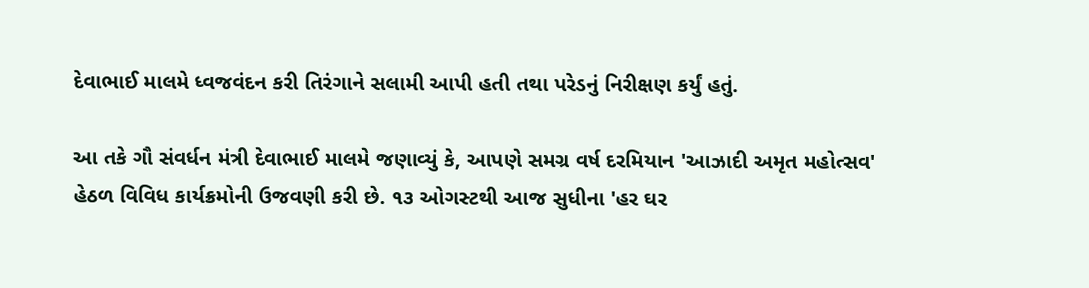દેવાભાઈ માલમે ધ્વજવંદન કરી તિરંગાને સલામી આપી હતી તથા પરેડનું નિરીક્ષણ કર્યું હતું.

આ તકે ગૌ સંવર્ધન મંત્રી દેવાભાઈ માલમે જણાવ્યું કે, આપણે સમગ્ર વર્ષ દરમિયાન 'આઝાદી અમૃત મહોત્સવ' હેઠળ વિવિધ કાર્યક્રમોની ઉજવણી કરી છે. ૧૩ ઓગસ્ટથી આજ સુધીના 'હર ઘર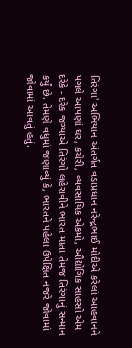તિરંગા' અભિયાન અંતર્ગત વડાપ્રધાન નરેન્દ્રભાઈ મોદીએ કરેલાં આહવાનને પગલે આપણાં ઘર, કચેરી, વ્યવસાયિક એકમો, ઔદ્યોગિક સાહસો એમ દરેકે - દરેક જગ્યાએ તિરંગો લહેરાવીને ભારત માતા તેમજ તિરંગાનું સન્માન કર્યું છે. તેમણે વધુમાં જણાવ્યું કે, ભારતને પહેલા ઉપેક્ષિત નજરે જોવામાં જોવામાં આવતું હતું.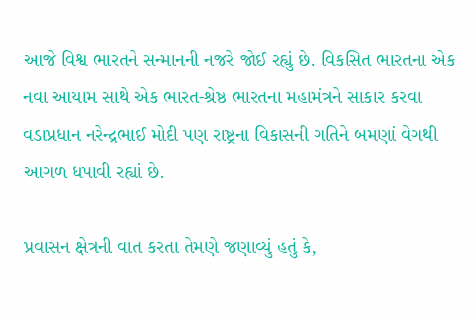આજે વિશ્વ ભારતને સન્માનની નજરે જોઈ રહ્યું છે. વિકસિત ભારતના એક નવા આયામ સાથે એક ભારત-શ્રેષ્ઠ ભારતના મહામંત્રને સાકાર કરવા વડાપ્રધાન નરેન્દ્રભાઈ મોદી પણ રાષ્ટ્રના વિકાસની ગતિને બમણાં વેગથી આગળ ધપાવી રહ્યાં છે.

પ્રવાસન ક્ષેત્રની વાત કરતા તેમણે જણાવ્યું હતું કે,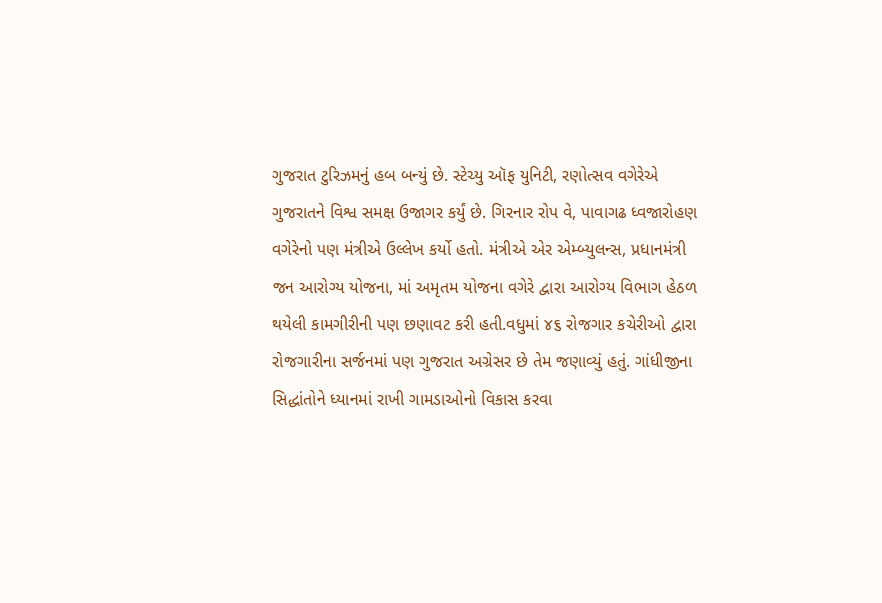ગુજરાત ટુરિઝમનું હબ બન્યું છે. સ્ટેચ્યુ ઑફ યુનિટી, રણોત્સવ વગેરેએ ગુજરાતને વિશ્વ સમક્ષ ઉજાગર કર્યું છે. ગિરનાર રોપ વે, પાવાગઢ ધ્વજારોહણ વગેરેનો પણ મંત્રીએ ઉલ્લેખ કર્યો હતો. મંત્રીએ એર એમ્બ્યુલન્સ, પ્રધાનમંત્રી જન આરોગ્ય યોજના, માં અમૃતમ યોજના વગેરે દ્વારા આરોગ્ય વિભાગ હેઠળ થયેલી કામગીરીની પણ છણાવટ કરી હતી.વધુમાં ૪૬ રોજગાર કચેરીઓ દ્વારા રોજગારીના સર્જનમાં પણ ગુજરાત અગ્રેસર છે તેમ જણાવ્યું હતું. ગાંધીજીના સિદ્ધાંતોને ધ્યાનમાં રાખી ગામડાઓનો વિકાસ કરવા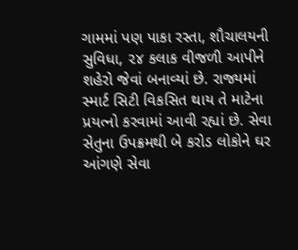ગામમાં પણ પાકા રસ્તા, શૌચાલયની સુવિધા, ૨૪ કલાક વીજળી આપીને શહેરો જેવાં બનાવ્યાં છે. રાજ્યમાં સ્માર્ટ સિટી વિકસિત થાય તે માટેના પ્રયત્નો કરવામાં આવી રહ્યાં છે. સેવા સેતુના ઉપક્રમથી બે કરોડ લોકોને ઘર આંગણે સેવા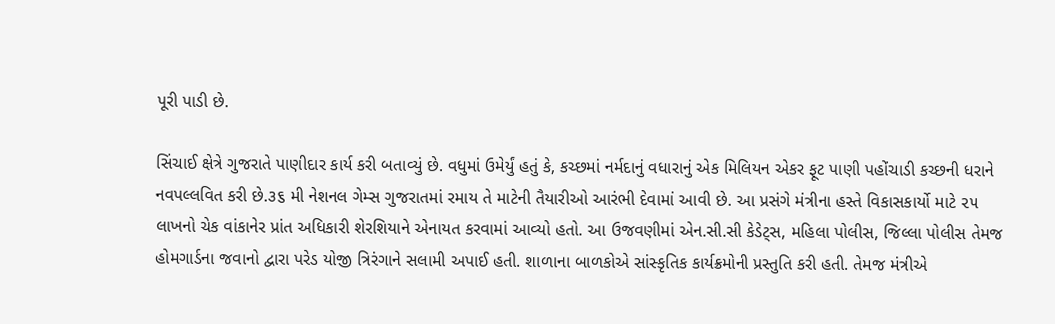પૂરી પાડી છે.

સિંચાઈ ક્ષેત્રે ગુજરાતે પાણીદાર કાર્ય કરી બતાવ્યું છે. વધુમાં ઉમેર્યું હતું કે, કચ્છમાં નર્મદાનું વધારાનું એક મિલિયન એકર ફૂટ પાણી પહોંચાડી કચ્છની ધરાને નવપલ્લવિત કરી છે.૩૬ મી નેશનલ ગેમ્સ ગુજરાતમાં રમાય તે માટેની તૈયારીઓ આરંભી દેવામાં આવી છે. આ પ્રસંગે મંત્રીના હસ્તે વિકાસકાર્યો માટે ૨૫ લાખનો ચેક વાંકાનેર પ્રાંત અધિકારી શેરશિયાને એનાયત કરવામાં આવ્યો હતો. આ ઉજવણીમાં એન.સી.સી કેડેટ્સ, મહિલા પોલીસ, જિલ્લા પોલીસ તેમજ હોમગાર્ડના જવાનો દ્વારા પરેડ યોજી ત્રિરંગાને સલામી અપાઈ હતી. શાળાના બાળકોએ સાંસ્કૃતિક કાર્યક્રમોની પ્રસ્તુતિ કરી હતી. તેમજ મંત્રીએ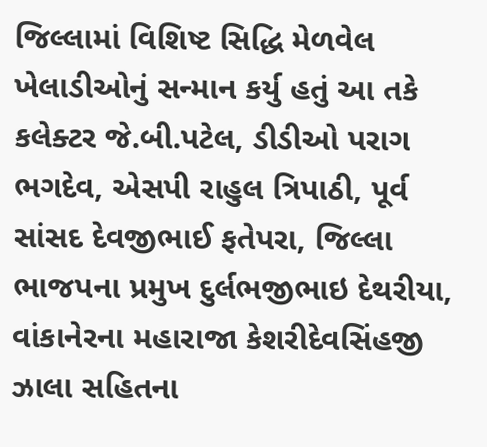જિલ્લામાં વિશિષ્ટ સિદ્ધિ મેળવેલ ખેલાડીઓનું સન્માન કર્યુ હતું આ તકે કલેક્ટર જે.બી.પટેલ, ડીડીઓ પરાગ ભગદેવ, એસપી રાહુલ ત્રિપાઠી, પૂર્વ સાંસદ દેવજીભાઈ ફતેપરા, જિલ્લા ભાજપના પ્રમુખ દુર્લભજીભાઇ દેથરીયા, વાંકાનેરના મહારાજા કેશરીદેવસિંહજી ઝાલા સહિતના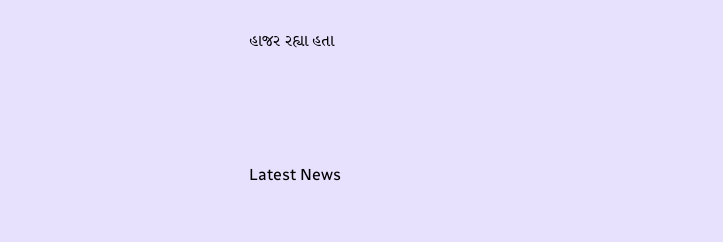હાજર રહ્યા હતા






Latest News